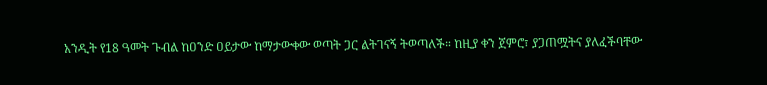አንዲት የ18 ዓመት ጉብል ከዐንድ ዐይታው ከማታውቀው ወጣት ጋር ልትገናኝ ትወጣለች። ከዚያ ቀን ጀምሮ፣ ያጋጠሟትና ያለፈችባቸው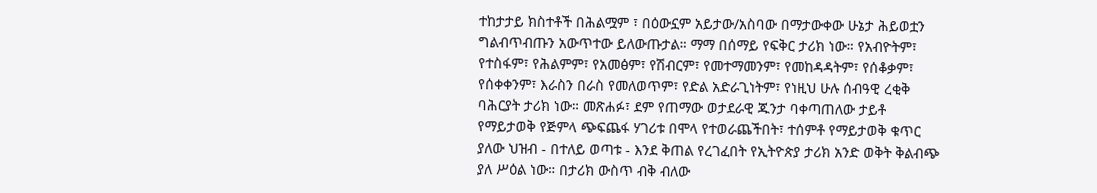ተከታታይ ክስተቶች በሕልሟም ፣ በዕውኗም አይታው/አስባው በማታውቀው ሁኔታ ሕይወቷን ግልብጥብጡን አውጥተው ይለውጡታል። ማማ በሰማይ የፍቅር ታሪክ ነው። የአብዮትም፣ የተስፋም፣ የሕልምም፣ የአመፅም፣ የሽብርም፣ የመተማመንም፣ የመከዳዳትም፣ የሰቆቃም፣ የሰቀቀንም፣ እራስን በራስ የመለወጥም፣ የድል አድራጊነትም፣ የነዚህ ሁሉ ሰብዓዊ ረቂቅ ባሕርያት ታሪክ ነው። መጽሐፉ፣ ደም የጠማው ወታደራዊ ጁንታ ባቀጣጠለው ታይቶ የማይታወቅ የጅምላ ጭፍጨፋ ሃገሪቱ በሞላ የተወራጨችበት፣ ተሰምቶ የማይታወቅ ቁጥር ያለው ህዝብ - በተለይ ወጣቱ - እንደ ቅጠል የረገፈበት የኢትዮጵያ ታሪክ አንድ ወቅት ቅልብጭ ያለ ሥዕል ነው። በታሪክ ውስጥ ብቅ ብለው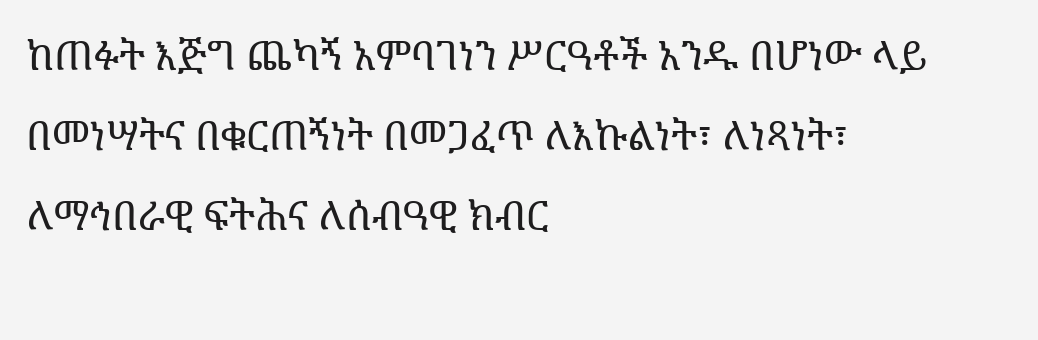ከጠፉት እጅግ ጨካኝ አምባገነን ሥርዓቶች አንዱ በሆነው ላይ በመነሣትና በቁርጠኝነት በመጋፈጥ ለእኩልነት፣ ለነጻነት፣ ለማኅበራዊ ፍትሕና ለሰብዓዊ ክብር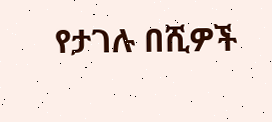የታገሉ በሺዎች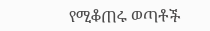የሚቆጠሩ ወጣቶች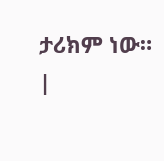ታሪክም ነው።
|